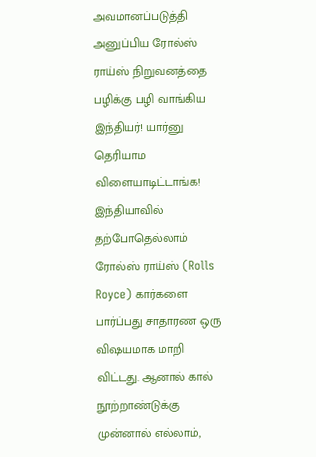அவமானப்படுத்தி அனுப்பிய ரோல்ஸ் ராய்ஸ் நிறுவனத்தை பழிக்கு பழி வாங்கிய இந்தியர்! யார்னு தெரியாம விளையாடிட்டாங்க!
இந்தியாவில் தற்போதெல்லாம் ரோல்ஸ் ராய்ஸ் (Rolls Royce) கார்களை பார்ப்பது சாதாரண ஒரு விஷயமாக மாறி விட்டது. ஆனால் கால் நூற்றாண்டுக்கு முன்னால் எல்லாம்,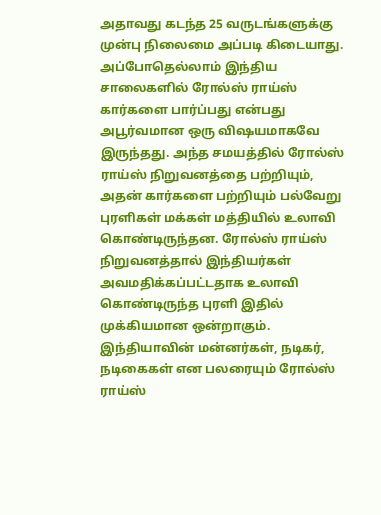அதாவது கடந்த 25 வருடங்களுக்கு முன்பு நிலைமை அப்படி கிடையாது. அப்போதெல்லாம் இந்திய சாலைகளில் ரோல்ஸ் ராய்ஸ் கார்களை பார்ப்பது என்பது அபூர்வமான ஒரு விஷயமாகவே இருந்தது. அந்த சமயத்தில் ரோல்ஸ் ராய்ஸ் நிறுவனத்தை பற்றியும், அதன் கார்களை பற்றியும் பல்வேறு புரளிகள் மக்கள் மத்தியில் உலாவி கொண்டிருந்தன. ரோல்ஸ் ராய்ஸ் நிறுவனத்தால் இந்தியர்கள் அவமதிக்கப்பட்டதாக உலாவி கொண்டிருந்த புரளி இதில் முக்கியமான ஒன்றாகும்.
இந்தியாவின் மன்னர்கள், நடிகர், நடிகைகள் என பலரையும் ரோல்ஸ் ராய்ஸ்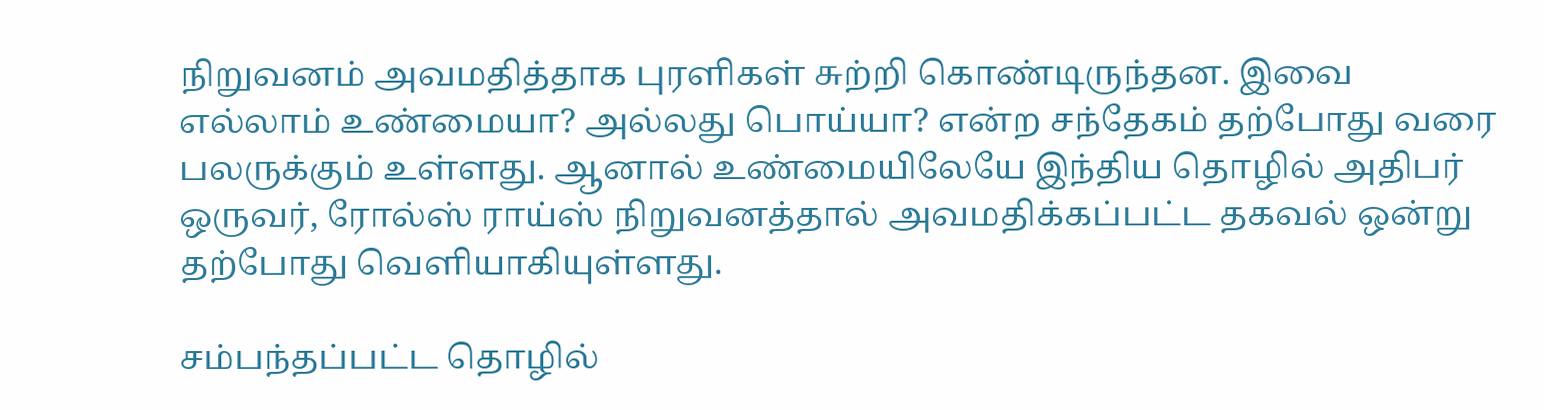நிறுவனம் அவமதித்தாக புரளிகள் சுற்றி கொண்டிருந்தன. இவை எல்லாம் உண்மையா? அல்லது பொய்யா? என்ற சந்தேகம் தற்போது வரை பலருக்கும் உள்ளது. ஆனால் உண்மையிலேயே இந்திய தொழில் அதிபர் ஒருவர், ரோல்ஸ் ராய்ஸ் நிறுவனத்தால் அவமதிக்கப்பட்ட தகவல் ஒன்று தற்போது வெளியாகியுள்ளது.

சம்பந்தப்பட்ட தொழில்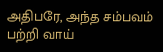அதிபரே, அந்த சம்பவம் பற்றி வாய்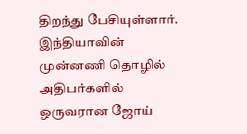திறந்து பேசியுள்ளார். இந்தியாவின் முன்னணி தொழில் அதிபர்களில் ஒருவரான ஜோய்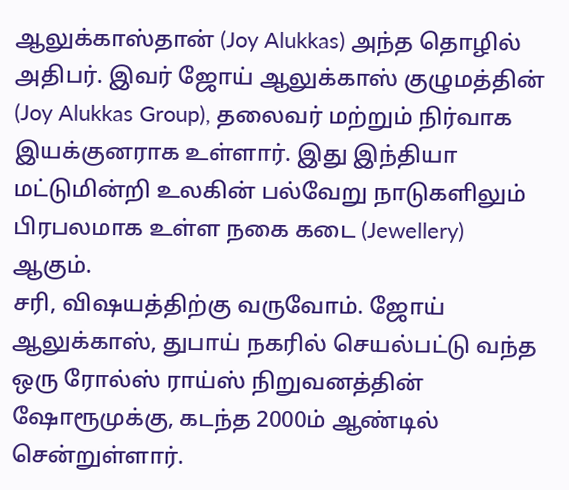ஆலுக்காஸ்தான் (Joy Alukkas) அந்த தொழில் அதிபர். இவர் ஜோய் ஆலுக்காஸ் குழுமத்தின் (Joy Alukkas Group), தலைவர் மற்றும் நிர்வாக இயக்குனராக உள்ளார். இது இந்தியா மட்டுமின்றி உலகின் பல்வேறு நாடுகளிலும் பிரபலமாக உள்ள நகை கடை (Jewellery) ஆகும்.
சரி, விஷயத்திற்கு வருவோம். ஜோய் ஆலுக்காஸ், துபாய் நகரில் செயல்பட்டு வந்த ஒரு ரோல்ஸ் ராய்ஸ் நிறுவனத்தின் ஷோரூமுக்கு, கடந்த 2000ம் ஆண்டில் சென்றுள்ளார்.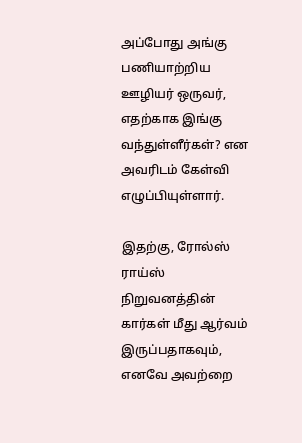அப்போது அங்கு பணியாற்றிய ஊழியர் ஒருவர், எதற்காக இங்கு வந்துள்ளீர்கள்? என அவரிடம் கேள்வி எழுப்பியுள்ளார்.

இதற்கு, ரோல்ஸ் ராய்ஸ் நிறுவனத்தின் கார்கள் மீது ஆர்வம் இருப்பதாகவும், எனவே அவற்றை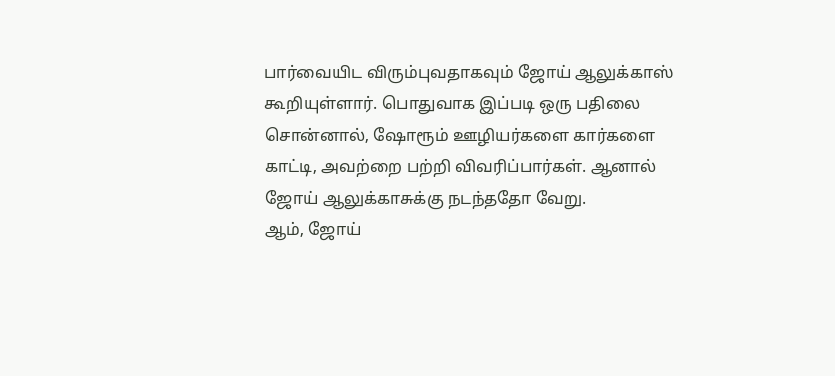பார்வையிட விரும்புவதாகவும் ஜோய் ஆலுக்காஸ் கூறியுள்ளார். பொதுவாக இப்படி ஒரு பதிலை சொன்னால், ஷோரூம் ஊழியர்களை கார்களை காட்டி, அவற்றை பற்றி விவரிப்பார்கள். ஆனால் ஜோய் ஆலுக்காசுக்கு நடந்ததோ வேறு.
ஆம், ஜோய்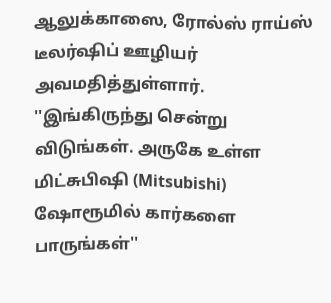ஆலுக்காஸை, ரோல்ஸ் ராய்ஸ் டீலர்ஷிப் ஊழியர் அவமதித்துள்ளார். ''இங்கிருந்து சென்று விடுங்கள். அருகே உள்ள மிட்சுபிஷி (Mitsubishi) ஷோரூமில் கார்களை பாருங்கள்''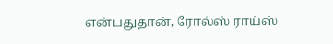என்பதுதான், ரோல்ஸ் ராய்ஸ்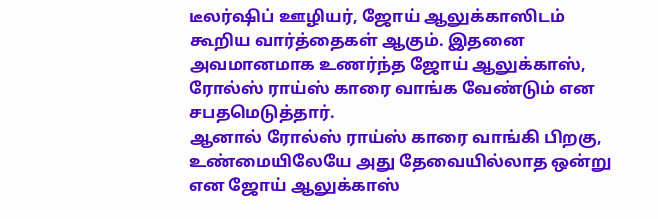டீலர்ஷிப் ஊழியர், ஜோய் ஆலுக்காஸிடம் கூறிய வார்த்தைகள் ஆகும். இதனை அவமானமாக உணர்ந்த ஜோய் ஆலுக்காஸ், ரோல்ஸ் ராய்ஸ் காரை வாங்க வேண்டும் என சபதமெடுத்தார்.
ஆனால் ரோல்ஸ் ராய்ஸ் காரை வாங்கி பிறகு, உண்மையிலேயே அது தேவையில்லாத ஒன்று என ஜோய் ஆலுக்காஸ்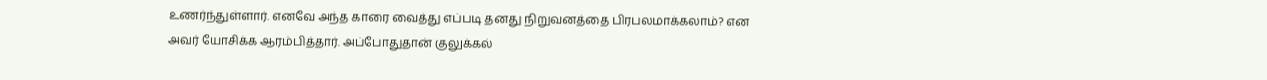உணர்ந்துள்ளார். எனவே அந்த காரை வைத்து எப்படி தனது நிறுவனத்தை பிரபலமாக்கலாம்? என அவர் யோசிக்க ஆரம்பித்தார். அப்போதுதான் குலுக்கல்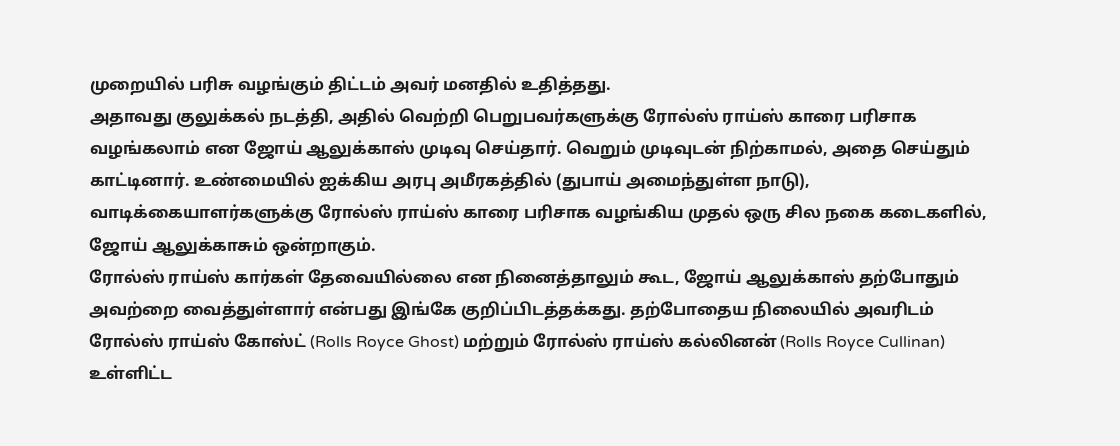முறையில் பரிசு வழங்கும் திட்டம் அவர் மனதில் உதித்தது.
அதாவது குலுக்கல் நடத்தி, அதில் வெற்றி பெறுபவர்களுக்கு ரோல்ஸ் ராய்ஸ் காரை பரிசாக வழங்கலாம் என ஜோய் ஆலுக்காஸ் முடிவு செய்தார். வெறும் முடிவுடன் நிற்காமல், அதை செய்தும் காட்டினார். உண்மையில் ஐக்கிய அரபு அமீரகத்தில் (துபாய் அமைந்துள்ள நாடு), வாடிக்கையாளர்களுக்கு ரோல்ஸ் ராய்ஸ் காரை பரிசாக வழங்கிய முதல் ஒரு சில நகை கடைகளில், ஜோய் ஆலுக்காசும் ஒன்றாகும்.
ரோல்ஸ் ராய்ஸ் கார்கள் தேவையில்லை என நினைத்தாலும் கூட, ஜோய் ஆலுக்காஸ் தற்போதும் அவற்றை வைத்துள்ளார் என்பது இங்கே குறிப்பிடத்தக்கது. தற்போதைய நிலையில் அவரிடம் ரோல்ஸ் ராய்ஸ் கோஸ்ட் (Rolls Royce Ghost) மற்றும் ரோல்ஸ் ராய்ஸ் கல்லினன் (Rolls Royce Cullinan) உள்ளிட்ட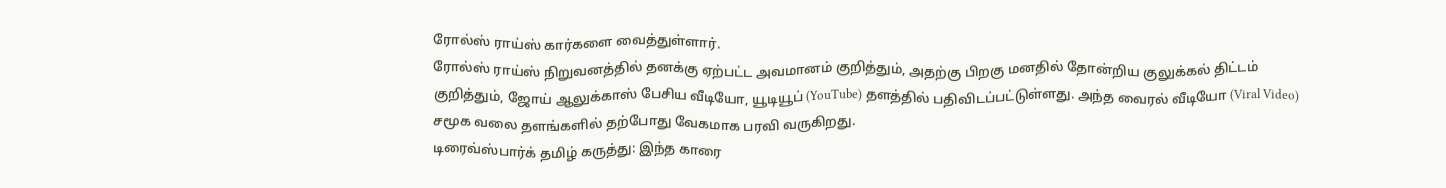ரோல்ஸ் ராய்ஸ் கார்களை வைத்துள்ளார்.
ரோல்ஸ் ராய்ஸ் நிறுவனத்தில் தனக்கு ஏற்பட்ட அவமானம் குறித்தும், அதற்கு பிறகு மனதில் தோன்றிய குலுக்கல் திட்டம் குறித்தும், ஜோய் ஆலுக்காஸ் பேசிய வீடியோ, யூடியூப் (YouTube) தளத்தில் பதிவிடப்பட்டுள்ளது. அந்த வைரல் வீடியோ (Viral Video) சமூக வலை தளங்களில் தற்போது வேகமாக பரவி வருகிறது.
டிரைவ்ஸ்பார்க் தமிழ் கருத்து: இந்த காரை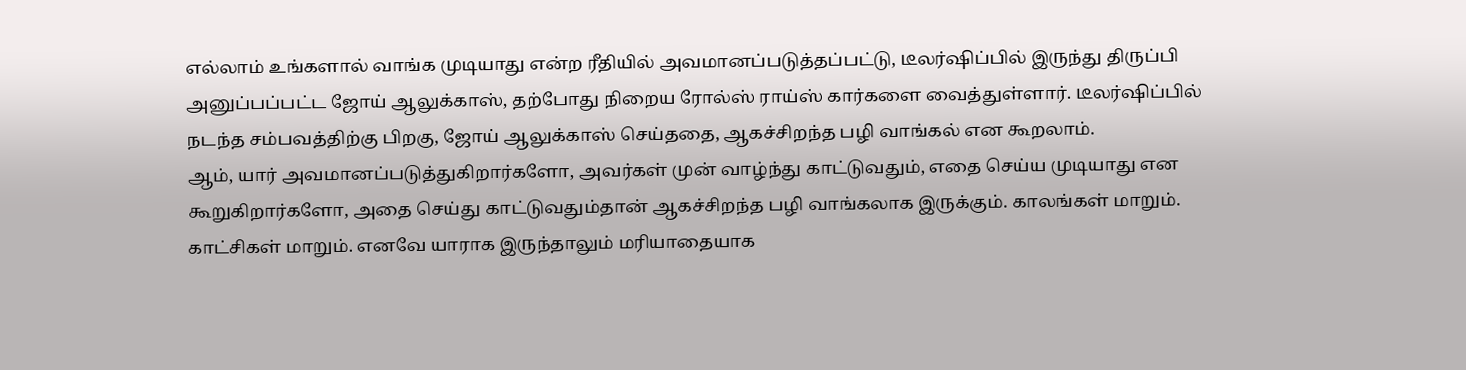எல்லாம் உங்களால் வாங்க முடியாது என்ற ரீதியில் அவமானப்படுத்தப்பட்டு, டீலர்ஷிப்பில் இருந்து திருப்பி அனுப்பப்பட்ட ஜோய் ஆலுக்காஸ், தற்போது நிறைய ரோல்ஸ் ராய்ஸ் கார்களை வைத்துள்ளார். டீலர்ஷிப்பில் நடந்த சம்பவத்திற்கு பிறகு, ஜோய் ஆலுக்காஸ் செய்ததை, ஆகச்சிறந்த பழி வாங்கல் என கூறலாம்.
ஆம், யார் அவமானப்படுத்துகிறார்களோ, அவர்கள் முன் வாழ்ந்து காட்டுவதும், எதை செய்ய முடியாது என கூறுகிறார்களோ, அதை செய்து காட்டுவதும்தான் ஆகச்சிறந்த பழி வாங்கலாக இருக்கும். காலங்கள் மாறும். காட்சிகள் மாறும். எனவே யாராக இருந்தாலும் மரியாதையாக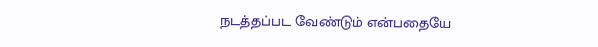நடத்தப்பட வேண்டும் என்பதையே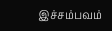இச்சம்பவம்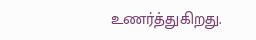உணர்த்துகிறது.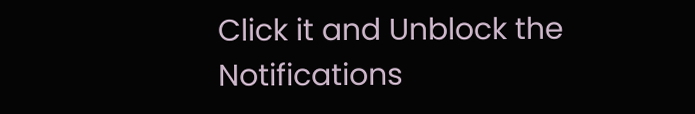Click it and Unblock the Notifications